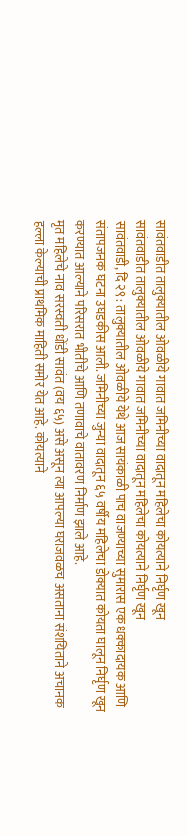सावंतवाडीत तालुक्यातील ओवळीये गावात जमिनीच्या वादातून महिलेचा कोयत्याने निर्घृण खून
सावंतवाडीत तालुक्यातील ओवळीये गावात जमिनीच्या वादातून महिलेचा कोयत्याने निर्घृण खून
सावंतवाडी, दि २९ : तालुक्यातील ओवळीये येथे आज सायंकाळी पाच वाजण्याच्या सुमारास एक धक्कादायक आणि संतापजनक घटना उघडकीस आली. जमिनीच्या जुन्या वादातून ६५ वर्षीय महिलेचा डोक्यात कोयता घालून निर्घृण खून करण्यात आल्याने परिसरात भीतीचे आणि तणावाचे वातावरण निर्माण झाले आहे.
मृत महिलेचे नाव सरस्वती धोंडी सावंत (वय ६५) असे असून त्या आपल्या घराजवळच असताना संशयिताने अचानक हल्ला केल्याची प्राथमिक माहिती समोर येत आहे. कोयत्याने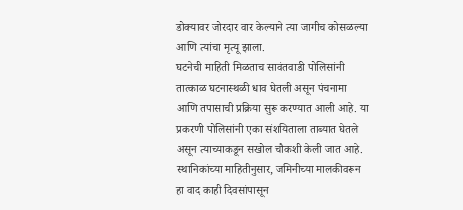डोक्यावर जोरदार वार केल्याने त्या जागीच कोसळल्या आणि त्यांचा मृत्यू झाला.
घटनेची माहिती मिळताच सावंतवाडी पोलिसांनी तात्काळ घटनास्थळी धाव घेतली असून पंचनामा आणि तपासाची प्रक्रिया सुरू करण्यात आली आहे. या प्रकरणी पोलिसांनी एका संशयिताला ताब्यात घेतले असून त्याच्याकडून सखोल चौकशी केली जात आहे.
स्थानिकांच्या माहितीनुसार, जमिनीच्या मालकीवरून हा वाद काही दिवसांपासून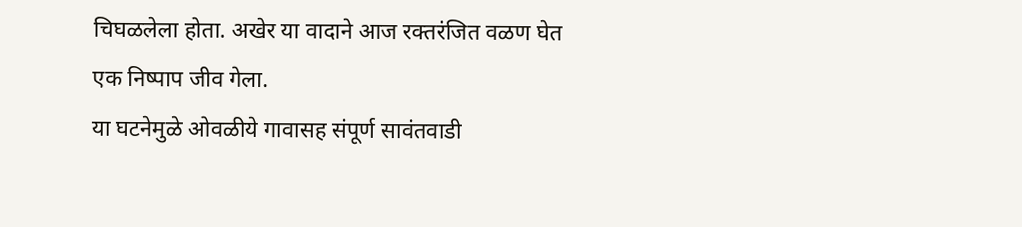चिघळलेला होता. अखेर या वादाने आज रक्तरंजित वळण घेत एक निष्पाप जीव गेला.
या घटनेमुळे ओवळीये गावासह संपूर्ण सावंतवाडी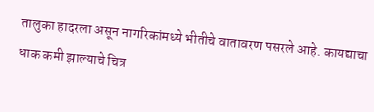तालुका हादरला असून नागरिकांमध्ये भीतीचे वातावरण पसरले आहे. कायद्याचा धाक कमी झाल्याचे चित्र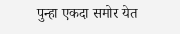पुन्हा एकदा समोर येत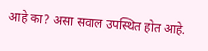आहे का? असा सवाल उपस्थित होत आहे.